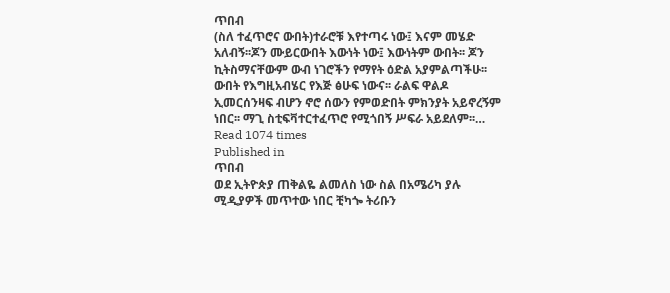ጥበብ
(ስለ ተፈጥሮና ውበት)ተራሮቹ እየተጣሩ ነው፤ እናም መሄድ አለብኝ፡፡ጆን ሙይርውበት እውነት ነው፤ እውነትም ውበት፡፡ ጆን ኪትስማናቸውም ውብ ነገሮችን የማየት ዕድል አያምልጣችሁ፡፡ ውበት የእግዚአብሄር የእጅ ፅሁፍ ነውና፡፡ ራልፍ ዋልዶ ኢመርሰንዛፍ ብሆን ኖሮ ሰውን የምወድበት ምክንያት አይኖረኝም ነበር፡፡ ማጊ ስቲፍቫተርተፈጥሮ የሚጎበኝ ሥፍራ አይደለም፡፡…
Read 1074 times
Published in
ጥበብ
ወደ ኢትዮጵያ ጠቅልዬ ልመለስ ነው ስል በአሜሪካ ያሉ ሚዲያዎች መጥተው ነበር ቺካጐ ትሪቡን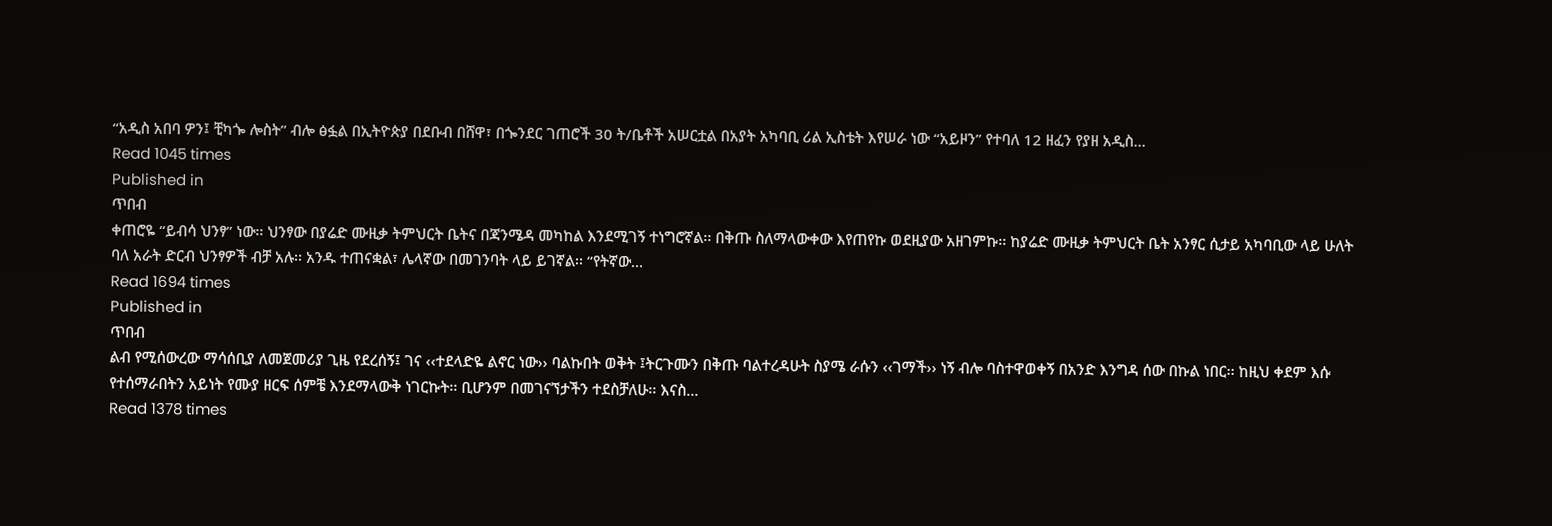“አዲስ አበባ ዎን፤ ቺካጐ ሎስት” ብሎ ፅፏል በኢትዮጵያ በደቡብ በሸዋ፣ በጐንደር ገጠሮች 30 ት/ቤቶች አሠርቷል በአያት አካባቢ ሪል ኢስቴት እየሠራ ነው “አይዞን” የተባለ 12 ዘፈን የያዘ አዲስ…
Read 1045 times
Published in
ጥበብ
ቀጠሮዬ “ይብሳ ህንፃ” ነው፡፡ ህንፃው በያሬድ ሙዚቃ ትምህርት ቤትና በጃንሜዳ መካከል እንደሚገኝ ተነግሮኛል፡፡ በቅጡ ስለማላውቀው እየጠየኩ ወደዚያው አዘገምኩ፡፡ ከያሬድ ሙዚቃ ትምህርት ቤት አንፃር ሲታይ አካባቢው ላይ ሁለት ባለ አራት ድርብ ህንፃዎች ብቻ አሉ፡፡ አንዱ ተጠናቋል፣ ሌላኛው በመገንባት ላይ ይገኛል፡፡ “የትኛው…
Read 1694 times
Published in
ጥበብ
ልብ የሚሰውረው ማሳሰቢያ ለመጀመሪያ ጊዜ የደረሰኝ፤ ገና ‹‹ተደላድዬ ልኖር ነው›› ባልኩበት ወቅት ፤ትርጉሙን በቅጡ ባልተረዳሁት ስያሜ ራሱን ‹‹ገማች›› ነኝ ብሎ ባስተዋወቀኝ በአንድ እንግዳ ሰው በኩል ነበር፡፡ ከዚህ ቀደም እሱ የተሰማራበትን አይነት የሙያ ዘርፍ ሰምቼ እንደማላውቅ ነገርኩት፡፡ ቢሆንም በመገናኘታችን ተደስቻለሁ፡፡ እናስ…
Read 1378 times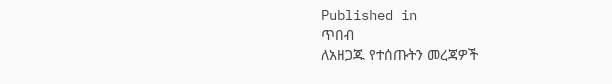Published in
ጥበብ
ለአዘጋጁ የተሰጡትን መረጃዎች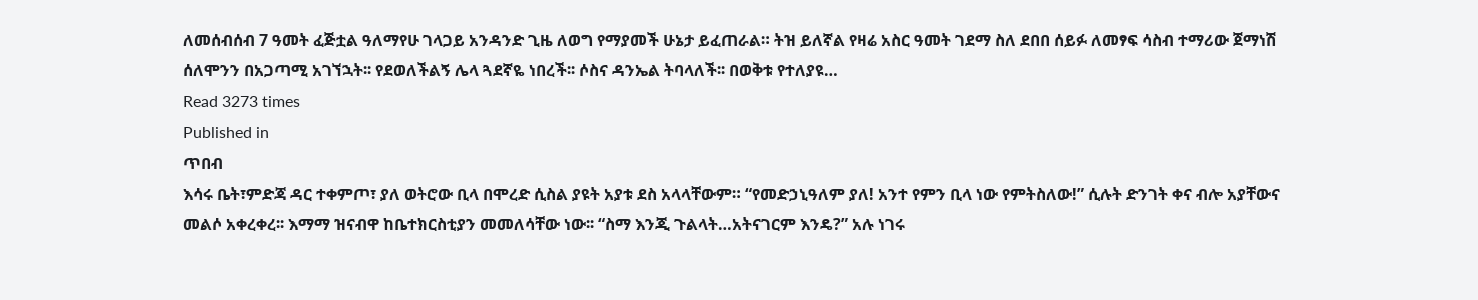ለመሰብሰብ 7 ዓመት ፈጅቷል ዓለማየሁ ገላጋይ አንዳንድ ጊዜ ለወግ የማያመች ሁኔታ ይፈጠራል። ትዝ ይለኛል የዛሬ አስር ዓመት ገደማ ስለ ደበበ ሰይፉ ለመፃፍ ሳስብ ተማሪው ጀማነሽ ሰለሞንን በአጋጣሚ አገኘኋት፡፡ የደወለችልኝ ሌላ ጓደኛዬ ነበረች፡፡ ሶስና ዳንኤል ትባላለች፡፡ በወቅቱ የተለያዩ…
Read 3273 times
Published in
ጥበብ
እሳሩ ቤት፣ምድጃ ዳር ተቀምጦ፣ ያለ ወትሮው ቢላ በሞረድ ሲስል ያዩት አያቱ ደስ አላላቸውም። “የመድኃኒዓለም ያለ! አንተ የምን ቢላ ነው የምትስለው!” ሲሉት ድንገት ቀና ብሎ አያቸውና መልሶ አቀረቀረ፡፡ እማማ ዝናብዋ ከቤተክርስቲያን መመለሳቸው ነው፡፡ “ስማ እንጂ ጉልላት…አትናገርም እንዴ?” አሉ ነገሩ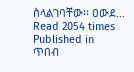ስላልገባቸው፡፡ ዐውደ…
Read 2054 times
Published in
ጥበብ